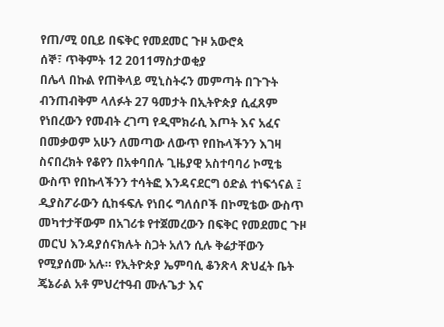የጠ/ሚ ዐቢይ በፍቅር የመደመር ጉዞ አውሮጳ
ሰኞ፣ ጥቅምት 12 2011ማስታወቂያ
በሌላ በኩል የጠቅላይ ሚኒስትሩን መምጣት በጉጉት ብንጠብቅም ላለፉት 27 ዓመታት በኢትዮጵያ ሲፈጸም የነበረውን የመብት ረገጣ የዲሞክራሲ እጦት እና አፈና በመቃወም አሁን ለመጣው ለውጥ የበኩላችንን እገዛ ስናበረክት የቆየን በአቀባበሉ ጊዜያዊ አስተባባሪ ኮሚቴ ውስጥ የበኩላችንን ተሳትፎ እንዳናደርግ ዕድል ተነፍጎናል ፤ ዲያስፖራውን ሲከፋፍሉ የነበሩ ግለሰቦች በኮሚቴው ውስጥ መካተታቸውም በአገሪቱ የተጀመረውን በፍቅር የመደመር ጉዞ መርህ እንዳያሰናክሉት ስጋት አለን ሲሉ ቅሬታቸውን የሚያሰሙ አሉ። የኢትዮጵያ ኤምባሲ ቆንጽላ ጽህፈት ቤት ጄኔራል አቶ ምህረተዓብ ሙሉጌታ እና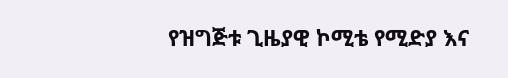የዝግጅቱ ጊዜያዊ ኮሚቴ የሚድያ እና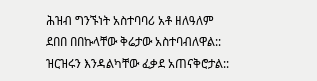ሕዝብ ግንኙነት አስተባባሪ አቶ ዘለዓለም ደበበ በበኩላቸው ቅሬታው አስተባብለዋል:: ዝርዝሩን እንዳልካቸው ፈቃደ አጠናቅሮታል::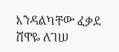እንዳልካቸው ፈቃደ
ሸዋዬ ለገሠ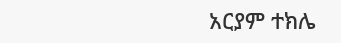አርያም ተክሌ